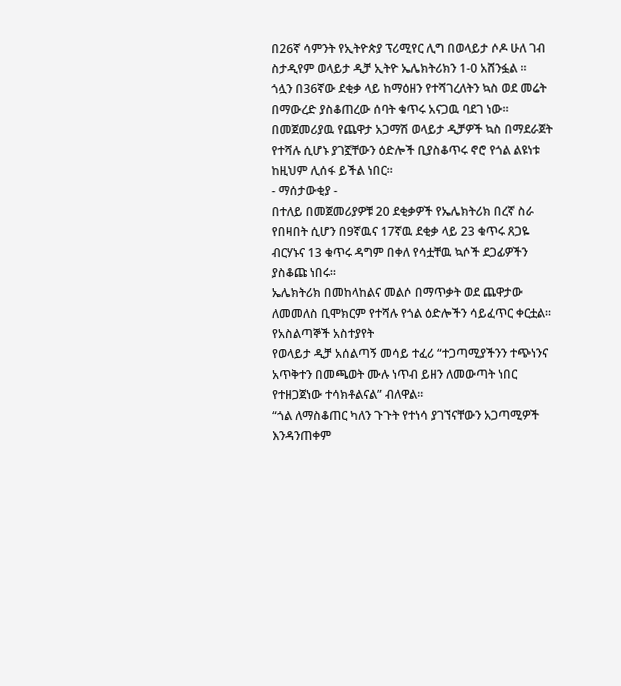በ26ኛ ሳምንት የኢትዮጵያ ፕሪሚየር ሊግ በወላይታ ሶዶ ሁለ ገብ ስታዲየም ወላይታ ዲቻ ኢትዮ ኤሌክትሪክን 1-0 አሸንፏል ።
ጎሏን በ36ኛው ደቂቃ ላይ ከማዕዘን የተሻገረለትን ኳስ ወደ መሬት በማውረድ ያስቆጠረው ሰባት ቁጥሩ አናጋዉ ባደገ ነው።
በመጀመሪያዉ የጨዋታ አጋማሽ ወላይታ ዲቻዎች ኳስ በማደራጀት የተሻሉ ሲሆኑ ያገኟቸውን ዕድሎች ቢያስቆጥሩ ኖሮ የጎል ልዩነቱ ከዚህም ሊሰፋ ይችል ነበር።
- ማሰታውቂያ -
በተለይ በመጀመሪያዎቹ 20 ደቂቃዎች የኤሌክትሪክ በረኛ ስራ የበዛበት ሲሆን በ9ኛዉና 17ኛዉ ደቂቃ ላይ 23 ቁጥሩ ጸጋዬ ብርሃኑና 13 ቁጥሩ ዳግም በቀለ የሳቷቸዉ ኳሶች ደጋፊዎችን ያስቆጩ ነበሩ።
ኤሌክትሪክ በመከላከልና መልሶ በማጥቃት ወደ ጨዋታው ለመመለስ ቢሞክርም የተሻሉ የጎል ዕድሎችን ሳይፈጥር ቀርቷል።
የአስልጣኞች አስተያየት
የወላይታ ዲቻ አሰልጣኝ መሳይ ተፈሪ “ተጋጣሚያችንን ተጭነንና አጥቅተን በመጫወት ሙሉ ነጥብ ይዘን ለመውጣት ነበር የተዘጋጀነው ተሳክቶልናል” ብለዋል።
“ጎል ለማስቆጠር ካለን ጉጉት የተነሳ ያገኘናቸውን አጋጣሚዎች እንዳንጠቀም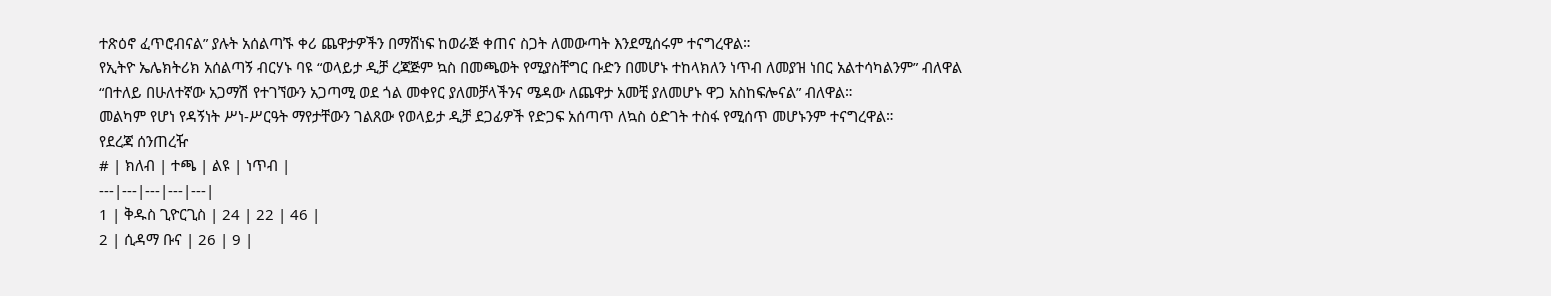ተጽዕኖ ፈጥሮብናል” ያሉት አሰልጣኙ ቀሪ ጨዋታዎችን በማሸነፍ ከወራጅ ቀጠና ስጋት ለመውጣት እንደሚሰሩም ተናግረዋል።
የኢትዮ ኤሌክትሪክ አሰልጣኝ ብርሃኑ ባዩ “ወላይታ ዲቻ ረጃጅም ኳስ በመጫወት የሚያስቸግር ቡድን በመሆኑ ተከላክለን ነጥብ ለመያዝ ነበር አልተሳካልንም” ብለዋል
“በተለይ በሁለተኛው አጋማሽ የተገኘውን አጋጣሚ ወደ ጎል መቀየር ያለመቻላችንና ሜዳው ለጨዋታ አመቺ ያለመሆኑ ዋጋ አስከፍሎናል” ብለዋል።
መልካም የሆነ የዳኝነት ሥነ-ሥርዓት ማየታቸውን ገልጸው የወላይታ ዲቻ ደጋፊዎች የድጋፍ አሰጣጥ ለኳስ ዕድገት ተስፋ የሚሰጥ መሆኑንም ተናግረዋል።
የደረጃ ሰንጠረዥ
# | ክለብ | ተጫ | ልዩ | ነጥብ |
---|---|---|---|---|
1 | ቅዱስ ጊዮርጊስ | 24 | 22 | 46 |
2 | ሲዳማ ቡና | 26 | 9 |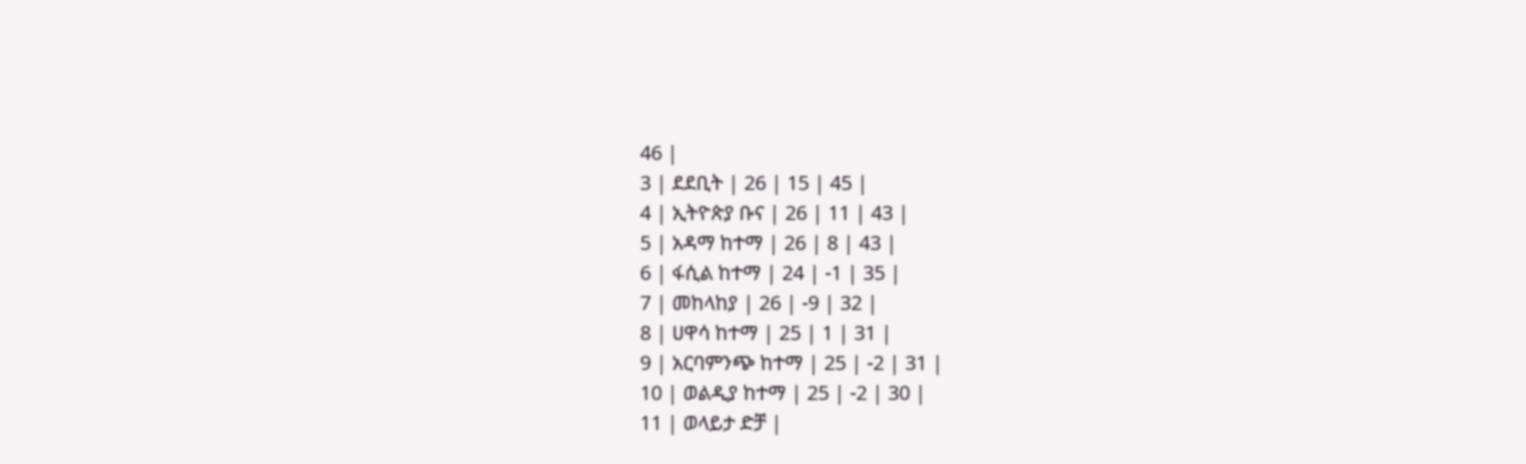46 |
3 | ደደቢት | 26 | 15 | 45 |
4 | ኢትዮጵያ ቡና | 26 | 11 | 43 |
5 | አዳማ ከተማ | 26 | 8 | 43 |
6 | ፋሲል ከተማ | 24 | -1 | 35 |
7 | መከላከያ | 26 | -9 | 32 |
8 | ሀዋሳ ከተማ | 25 | 1 | 31 |
9 | አርባምንጭ ከተማ | 25 | -2 | 31 |
10 | ወልዲያ ከተማ | 25 | -2 | 30 |
11 | ወላይታ ድቻ |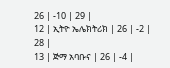26 | -10 | 29 |
12 | ኢትዮ ኤሌክትሪክ | 26 | -2 | 28 |
13 | ጅማ አባቡና | 26 | -4 |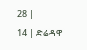28 |
14 | ድሬዳዋ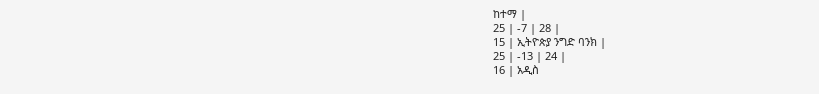ከተማ |
25 | -7 | 28 |
15 | ኢትዮጵያ ንግድ ባንክ |
25 | -13 | 24 |
16 | አዲስ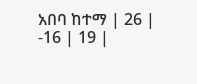አበባ ከተማ | 26 | -16 | 19 |